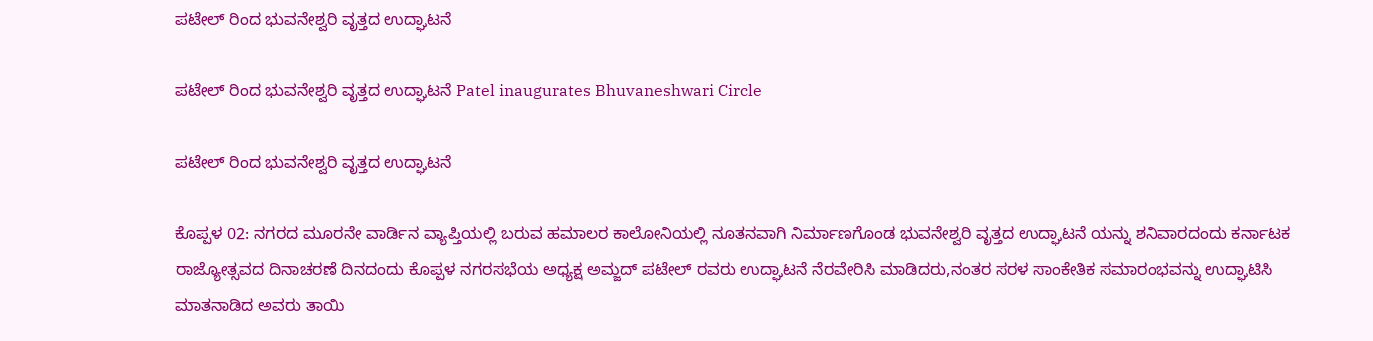ಪಟೇಲ್ ರಿಂದ ಭುವನೇಶ್ವರಿ ವೃತ್ತದ ಉದ್ಘಾಟನೆ

ಪಟೇಲ್ ರಿಂದ ಭುವನೇಶ್ವರಿ ವೃತ್ತದ ಉದ್ಘಾಟನೆ Patel inaugurates Bhuvaneshwari Circle

ಪಟೇಲ್ ರಿಂದ ಭುವನೇಶ್ವರಿ ವೃತ್ತದ ಉದ್ಘಾಟನೆ

ಕೊಪ್ಪಳ 02: ನಗರದ ಮೂರನೇ ವಾರ್ಡಿನ ವ್ಯಾಪ್ತಿಯಲ್ಲಿ ಬರುವ ಹಮಾಲರ ಕಾಲೋನಿಯಲ್ಲಿ ನೂತನವಾಗಿ ನಿರ್ಮಾಣಗೊಂಡ ಭುವನೇಶ್ವರಿ ವೃತ್ತದ ಉದ್ಘಾಟನೆ ಯನ್ನು ಶನಿವಾರದಂದು ಕರ್ನಾಟಕ ರಾಜ್ಯೋತ್ಸವದ ದಿನಾಚರಣೆ ದಿನದಂದು ಕೊಪ್ಪಳ ನಗರಸಭೆಯ ಅಧ್ಯಕ್ಷ ಅಮ್ಜದ್ ಪಟೇಲ್ ರವರು ಉದ್ಘಾಟನೆ ನೆರವೇರಿಸಿ ಮಾಡಿದರು,ನಂತರ ಸರಳ ಸಾಂಕೇತಿಕ ಸಮಾರಂಭವನ್ನು ಉದ್ಘಾಟಿಸಿ ಮಾತನಾಡಿದ ಅವರು ತಾಯಿ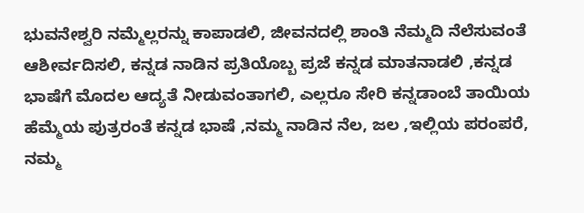ಭುವನೇಶ್ವರಿ ನಮ್ಮೆಲ್ಲರನ್ನು ಕಾಪಾಡಲಿ, ಜೀವನದಲ್ಲಿ ಶಾಂತಿ ನೆಮ್ಮದಿ ನೆಲೆಸುವಂತೆ ಆಶೀರ್ವದಿಸಲಿ, ಕನ್ನಡ ನಾಡಿನ ಪ್ರತಿಯೊಬ್ಬ ಪ್ರಜೆ ಕನ್ನಡ ಮಾತನಾಡಲಿ ,ಕನ್ನಡ ಭಾಷೆಗೆ ಮೊದಲ ಆದ್ಯತೆ ನೀಡುವಂತಾಗಲಿ, ಎಲ್ಲರೂ ಸೇರಿ ಕನ್ನಡಾಂಬೆ ತಾಯಿಯ ಹೆಮ್ಮೆಯ ಪುತ್ರರಂತೆ ಕನ್ನಡ ಭಾಷೆ ,ನಮ್ಮ ನಾಡಿನ ನೆಲ, ಜಲ ,ಇಲ್ಲಿಯ ಪರಂಪರೆ, ನಮ್ಮ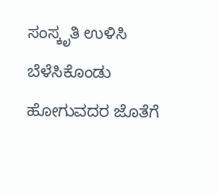ಸಂಸ್ಕೃತಿ ಉಳಿಸಿ ಬೆಳೆಸಿಕೊಂಡು ಹೋಗುವದರ ಜೊತೆಗೆ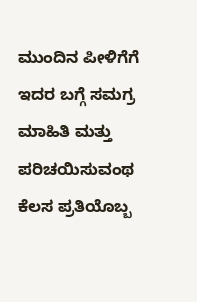ಮುಂದಿನ ಪೀಳಿಗೆಗೆ ಇದರ ಬಗ್ಗೆ ಸಮಗ್ರ ಮಾಹಿತಿ ಮತ್ತು ಪರಿಚಯಿಸುವಂಥ ಕೆಲಸ ಪ್ರತಿಯೊಬ್ಬ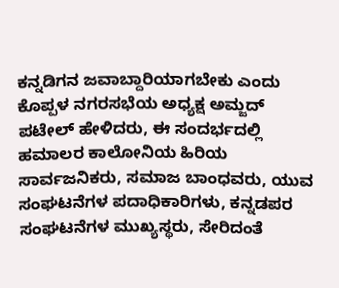ಕನ್ನಡಿಗನ ಜವಾಬ್ದಾರಿಯಾಗಬೇಕು ಎಂದು ಕೊಪ್ಪಳ ನಗರಸಭೆಯ ಅಧ್ಯಕ್ಷ ಅಮ್ಜದ್ ಪಟೇಲ್ ಹೇಳಿದರು, ಈ ಸಂದರ್ಭದಲ್ಲಿ ಹಮಾಲರ ಕಾಲೋನಿಯ ಹಿರಿಯ ಸಾರ್ವಜನಿಕರು, ಸಮಾಜ ಬಾಂಧವರು, ಯುವ ಸಂಘಟನೆಗಳ ಪದಾಧಿಕಾರಿಗಳು, ಕನ್ನಡಪರ ಸಂಘಟನೆಗಳ ಮುಖ್ಯಸ್ಥರು, ಸೇರಿದಂತೆ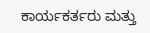ಕಾರ್ಯಕರ್ತರು ಮತ್ತು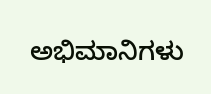ಅಭಿಮಾನಿಗಳು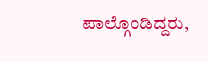ಪಾಲ್ಗೊಂಡಿದ್ದರು,